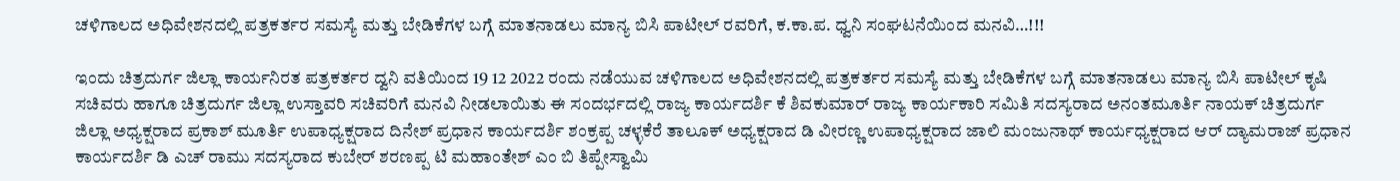ಚಳಿಗಾಲದ ಅಧಿವೇಶನದಲ್ಲಿ ಪತ್ರಕರ್ತರ ಸಮಸ್ಯೆ ಮತ್ತು ಬೇಡಿಕೆಗಳ ಬಗ್ಗೆ ಮಾತನಾಡಲು ಮಾನ್ಯ ಬಿಸಿ ಪಾಟೀಲ್ ರವರಿಗೆ, ಕ.ಕಾ.ಪ. ಧ್ವನಿ ಸಂಘಟನೆಯಿಂದ ಮನವಿ…!!!

ಇಂದು ಚಿತ್ರದುರ್ಗ ಜಿಲ್ಲಾ ಕಾರ್ಯನಿರತ ಪತ್ರಕರ್ತರ ದ್ವನಿ ವತಿಯಿಂದ 19 12 2022 ರಂದು ನಡೆಯುವ ಚಳಿಗಾಲದ ಅಧಿವೇಶನದಲ್ಲಿ ಪತ್ರಕರ್ತರ ಸಮಸ್ಯೆ ಮತ್ತು ಬೇಡಿಕೆಗಳ ಬಗ್ಗೆ ಮಾತನಾಡಲು ಮಾನ್ಯ ಬಿಸಿ ಪಾಟೀಲ್ ಕೃಷಿ ಸಚಿವರು ಹಾಗೂ ಚಿತ್ರದುರ್ಗ ಜಿಲ್ಲಾ ಉಸ್ತಾವರಿ ಸಚಿವರಿಗೆ ಮನವಿ ನೀಡಲಾಯಿತು ಈ ಸಂದರ್ಭದಲ್ಲಿ ರಾಜ್ಯ ಕಾರ್ಯದರ್ಶಿ ಕೆ ಶಿವಕುಮಾರ್ ರಾಜ್ಯ ಕಾರ್ಯಕಾರಿ ಸಮಿತಿ ಸದಸ್ಯರಾದ ಅನಂತಮೂರ್ತಿ ನಾಯಕ್ ಚಿತ್ರದುರ್ಗ ಜಿಲ್ಲಾ ಅಧ್ಯಕ್ಷರಾದ ಪ್ರಕಾಶ್ ಮೂರ್ತಿ ಉಪಾಧ್ಯಕ್ಷರಾದ ದಿನೇಶ್ ಪ್ರಧಾನ ಕಾರ್ಯದರ್ಶಿ ಶಂಕ್ರಪ್ಪ ಚಳ್ಳಕೆರೆ ತಾಲೂಕ್ ಅಧ್ಯಕ್ಷರಾದ ಡಿ ವೀರಣ್ಣ ಉಪಾಧ್ಯಕ್ಷರಾದ ಜಾಲಿ ಮಂಜುನಾಥ್ ಕಾರ್ಯಧ್ಯಕ್ಷರಾದ ಆರ್ ದ್ಯಾಮರಾಜ್ ಪ್ರಧಾನ ಕಾರ್ಯದರ್ಶಿ ಡಿ ಎಚ್ ರಾಮು ಸದಸ್ಯರಾದ ಕುಬೇರ್ ಶರಣಪ್ಪ ಟಿ ಮಹಾಂತೇಶ್ ಎಂ ಬಿ ತಿಪ್ಪೇಸ್ವಾಮಿ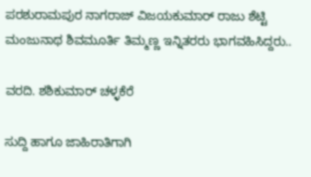ಪರಶುರಾಮಪುರ ನಾಗರಾಜ್ ವಿಜಯಕುಮಾರ್ ರಾಜು ಶೆಟ್ಟಿ ಮಂಜುನಾಥ ಶಿವಮೂರ್ತಿ ತಿಮ್ಮಣ್ಣ ಇನ್ನಿತರರು ಭಾಗವಹಿಸಿದ್ದರು..

ವರದಿ. ಶಶಿಕುಮಾರ್ ಚಳ್ಳಕೆರೆ

ಸುದ್ದಿ ಹಾಗೂ ಜಾಹಿರಾತಿಗಾಗಿ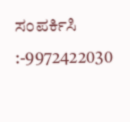ಸಂಪರ್ಕಿಸಿ :-9972422030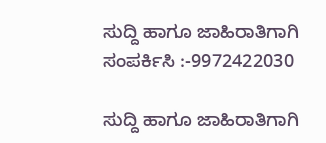ಸುದ್ದಿ ಹಾಗೂ ಜಾಹಿರಾತಿಗಾಗಿ ಸಂಪರ್ಕಿಸಿ :-9972422030

ಸುದ್ದಿ ಹಾಗೂ ಜಾಹಿರಾತಿಗಾಗಿ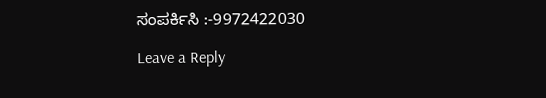ಸಂಪರ್ಕಿಸಿ :-9972422030

Leave a Reply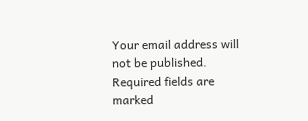Your email address will not be published. Required fields are marked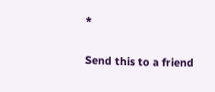*

Send this to a friend